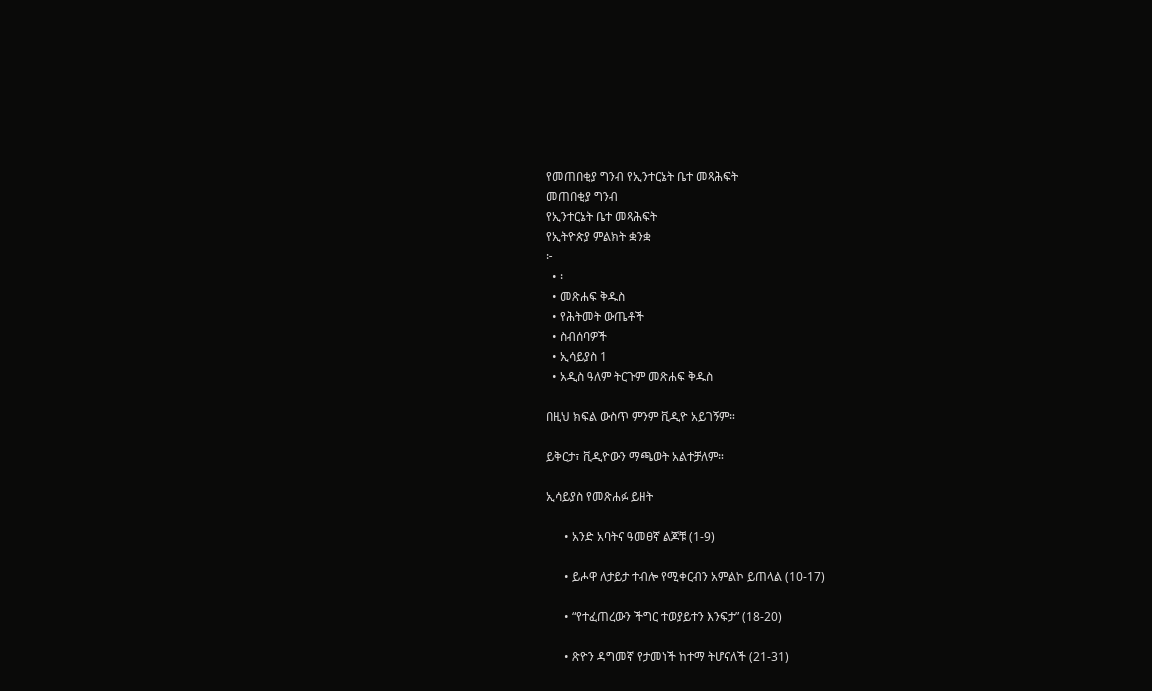የመጠበቂያ ግንብ የኢንተርኔት ቤተ መጻሕፍት
መጠበቂያ ግንብ
የኢንተርኔት ቤተ መጻሕፍት
የኢትዮጵያ ምልክት ቋንቋ
፦
  • ፡
  • መጽሐፍ ቅዱስ
  • የሕትመት ውጤቶች
  • ስብሰባዎች
  • ኢሳይያስ 1
  • አዲስ ዓለም ትርጉም መጽሐፍ ቅዱስ

በዚህ ክፍል ውስጥ ምንም ቪዲዮ አይገኝም።

ይቅርታ፣ ቪዲዮውን ማጫወት አልተቻለም።

ኢሳይያስ የመጽሐፉ ይዘት

      • አንድ አባትና ዓመፀኛ ልጆቹ (1-9)

      • ይሖዋ ለታይታ ተብሎ የሚቀርብን አምልኮ ይጠላል (10-17)

      • “የተፈጠረውን ችግር ተወያይተን እንፍታ” (18-20)

      • ጽዮን ዳግመኛ የታመነች ከተማ ትሆናለች (21-31)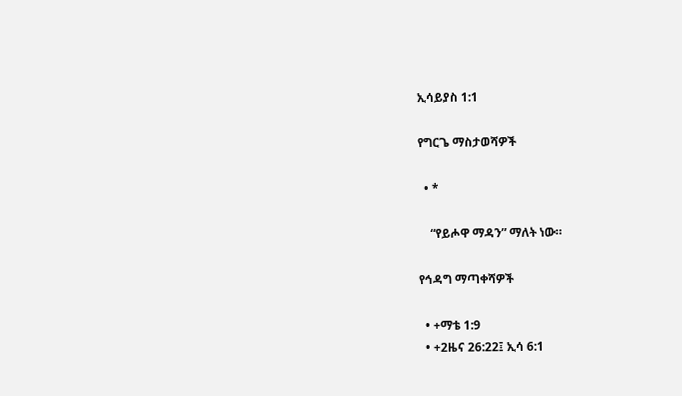ኢሳይያስ 1:1

የግርጌ ማስታወሻዎች

  • *

    “የይሖዋ ማዳን” ማለት ነው።

የኅዳግ ማጣቀሻዎች

  • +ማቴ 1:9
  • +2ዜና 26:22፤ ኢሳ 6:1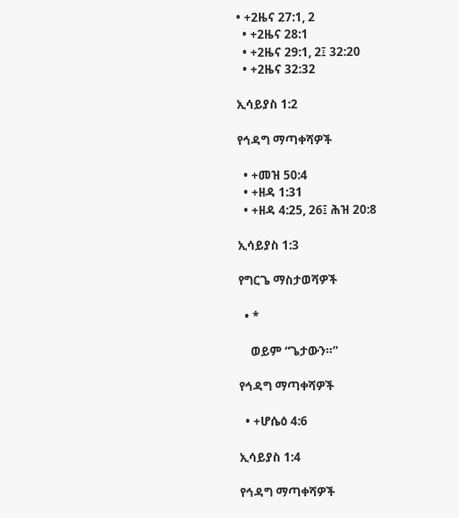• +2ዜና 27:1, 2
  • +2ዜና 28:1
  • +2ዜና 29:1, 2፤ 32:20
  • +2ዜና 32:32

ኢሳይያስ 1:2

የኅዳግ ማጣቀሻዎች

  • +መዝ 50:4
  • +ዘዳ 1:31
  • +ዘዳ 4:25, 26፤ ሕዝ 20:8

ኢሳይያስ 1:3

የግርጌ ማስታወሻዎች

  • *

    ወይም “ጌታውን።”

የኅዳግ ማጣቀሻዎች

  • +ሆሴዕ 4:6

ኢሳይያስ 1:4

የኅዳግ ማጣቀሻዎች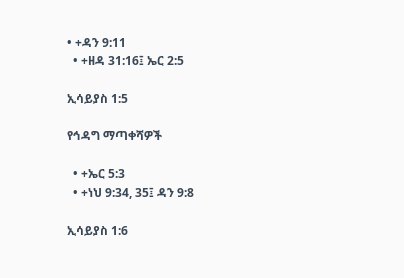• +ዳን 9:11
  • +ዘዳ 31:16፤ ኤር 2:5

ኢሳይያስ 1:5

የኅዳግ ማጣቀሻዎች

  • +ኤር 5:3
  • +ነህ 9:34, 35፤ ዳን 9:8

ኢሳይያስ 1:6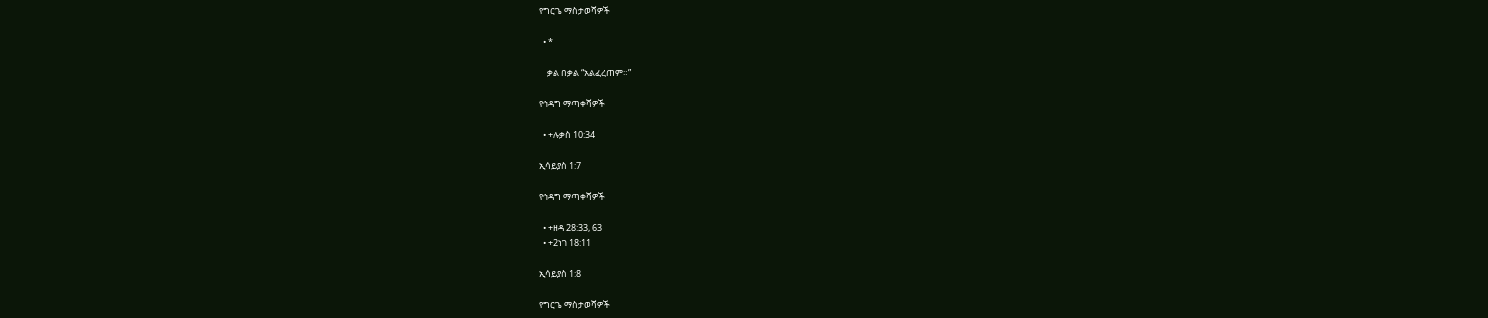የግርጌ ማስታወሻዎች

  • *

    ቃል በቃል “አልፈረጠም።”

የኅዳግ ማጣቀሻዎች

  • +ሉቃስ 10:34

ኢሳይያስ 1:7

የኅዳግ ማጣቀሻዎች

  • +ዘዳ 28:33, 63
  • +2ነገ 18:11

ኢሳይያስ 1:8

የግርጌ ማስታወሻዎች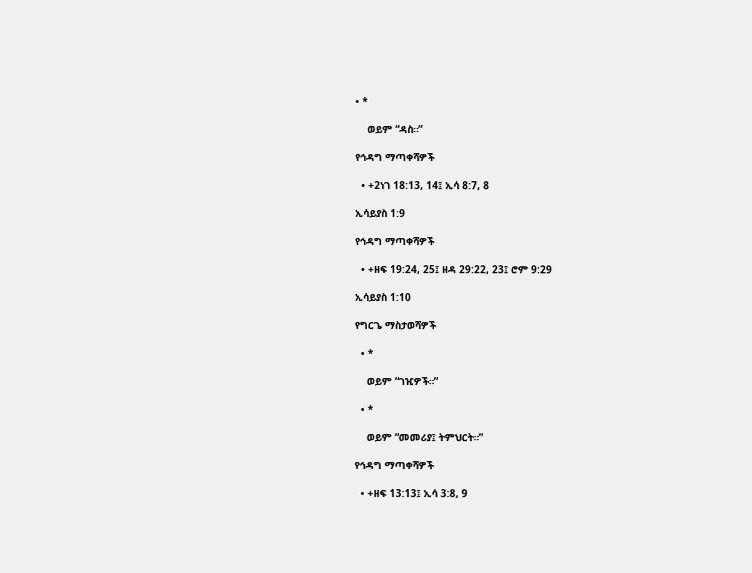• *

    ወይም “ዳስ።”

የኅዳግ ማጣቀሻዎች

  • +2ነገ 18:13, 14፤ ኢሳ 8:7, 8

ኢሳይያስ 1:9

የኅዳግ ማጣቀሻዎች

  • +ዘፍ 19:24, 25፤ ዘዳ 29:22, 23፤ ሮም 9:29

ኢሳይያስ 1:10

የግርጌ ማስታወሻዎች

  • *

    ወይም “ገዢዎች።”

  • *

    ወይም “መመሪያ፤ ትምህርት።”

የኅዳግ ማጣቀሻዎች

  • +ዘፍ 13:13፤ ኢሳ 3:8, 9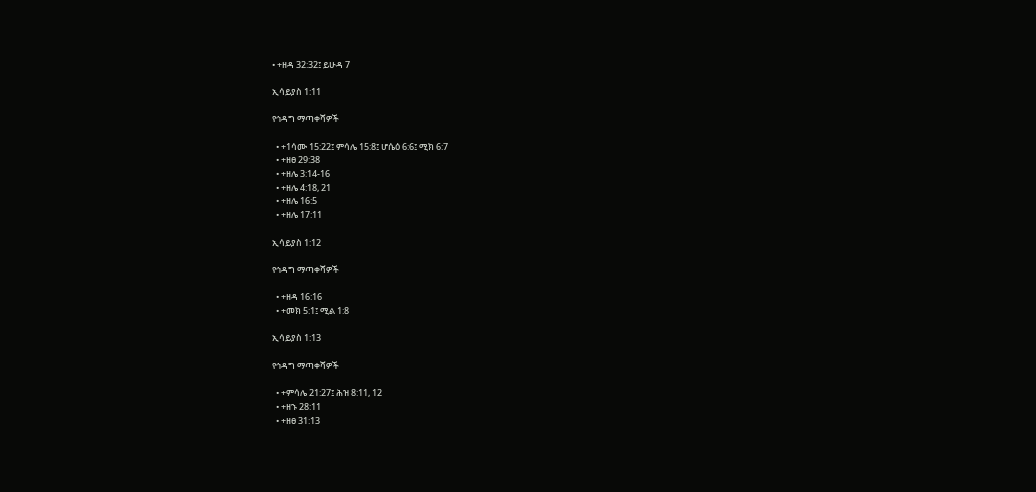• +ዘዳ 32:32፤ ይሁዳ 7

ኢሳይያስ 1:11

የኅዳግ ማጣቀሻዎች

  • +1ሳሙ 15:22፤ ምሳሌ 15:8፤ ሆሴዕ 6:6፤ ሚክ 6:7
  • +ዘፀ 29:38
  • +ዘሌ 3:14-16
  • +ዘሌ 4:18, 21
  • +ዘሌ 16:5
  • +ዘሌ 17:11

ኢሳይያስ 1:12

የኅዳግ ማጣቀሻዎች

  • +ዘዳ 16:16
  • +መክ 5:1፤ ሚል 1:8

ኢሳይያስ 1:13

የኅዳግ ማጣቀሻዎች

  • +ምሳሌ 21:27፤ ሕዝ 8:11, 12
  • +ዘኁ 28:11
  • +ዘፀ 31:13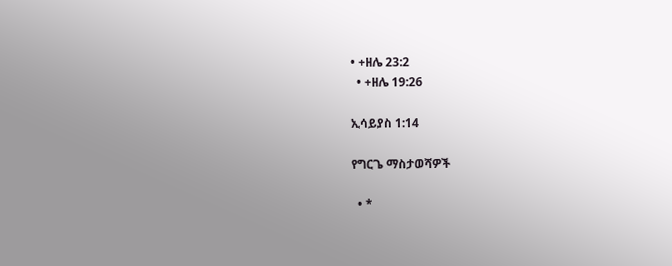• +ዘሌ 23:2
  • +ዘሌ 19:26

ኢሳይያስ 1:14

የግርጌ ማስታወሻዎች

  • *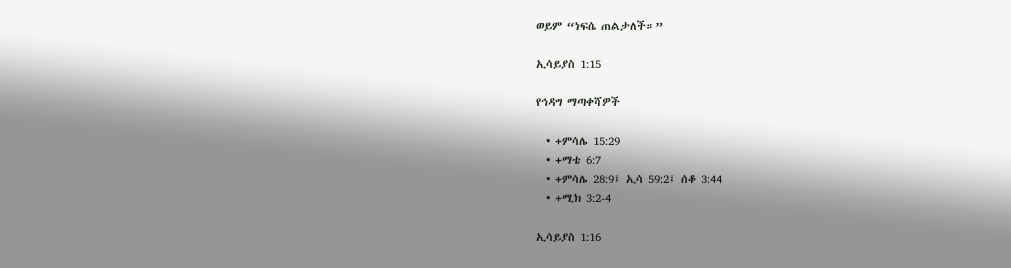ወይም “ነፍሴ ጠልታለች።”

ኢሳይያስ 1:15

የኅዳግ ማጣቀሻዎች

  • +ምሳሌ 15:29
  • +ማቴ 6:7
  • +ምሳሌ 28:9፤ ኢሳ 59:2፤ ሰቆ 3:44
  • +ሚክ 3:2-4

ኢሳይያስ 1:16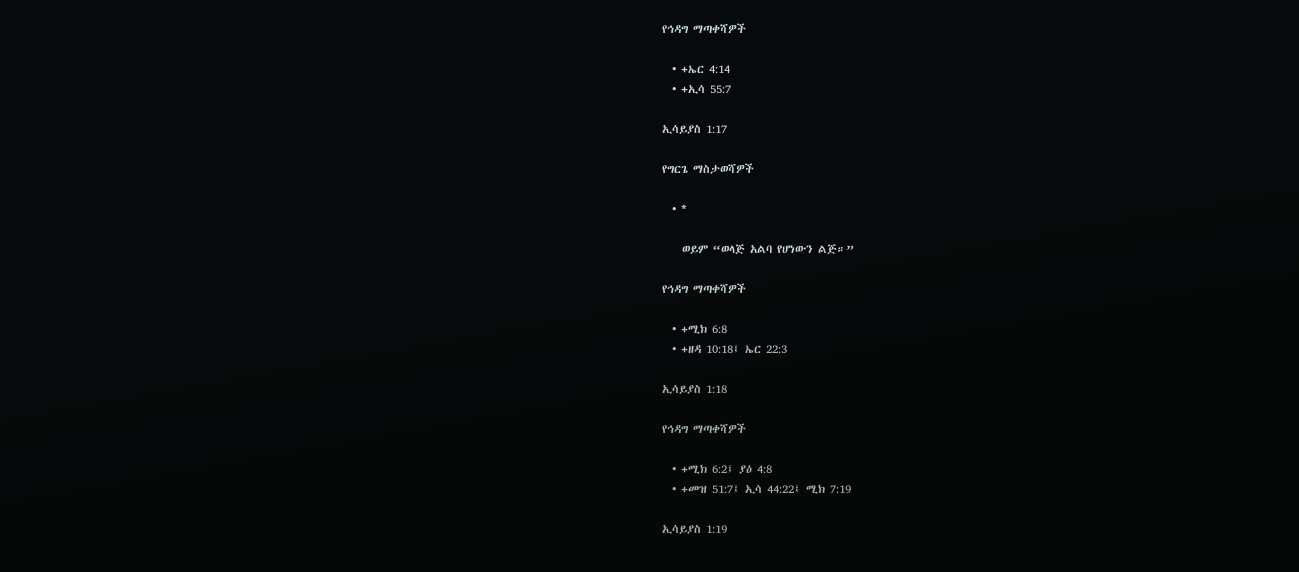የኅዳግ ማጣቀሻዎች

  • +ኤር 4:14
  • +ኢሳ 55:7

ኢሳይያስ 1:17

የግርጌ ማስታወሻዎች

  • *

    ወይም “ወላጅ አልባ የሆነውን ልጅ።”

የኅዳግ ማጣቀሻዎች

  • +ሚክ 6:8
  • +ዘዳ 10:18፤ ኤር 22:3

ኢሳይያስ 1:18

የኅዳግ ማጣቀሻዎች

  • +ሚክ 6:2፤ ያዕ 4:8
  • +መዝ 51:7፤ ኢሳ 44:22፤ ሚክ 7:19

ኢሳይያስ 1:19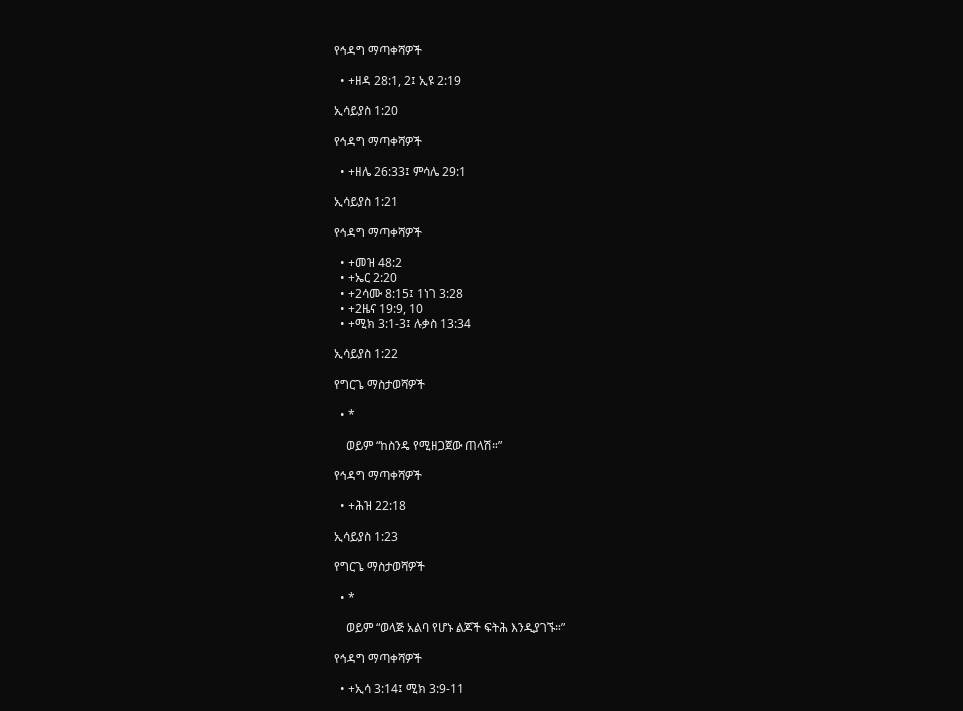የኅዳግ ማጣቀሻዎች

  • +ዘዳ 28:1, 2፤ ኢዩ 2:19

ኢሳይያስ 1:20

የኅዳግ ማጣቀሻዎች

  • +ዘሌ 26:33፤ ምሳሌ 29:1

ኢሳይያስ 1:21

የኅዳግ ማጣቀሻዎች

  • +መዝ 48:2
  • +ኤር 2:20
  • +2ሳሙ 8:15፤ 1ነገ 3:28
  • +2ዜና 19:9, 10
  • +ሚክ 3:1-3፤ ሉቃስ 13:34

ኢሳይያስ 1:22

የግርጌ ማስታወሻዎች

  • *

    ወይም “ከስንዴ የሚዘጋጀው ጠላሽ።”

የኅዳግ ማጣቀሻዎች

  • +ሕዝ 22:18

ኢሳይያስ 1:23

የግርጌ ማስታወሻዎች

  • *

    ወይም “ወላጅ አልባ የሆኑ ልጆች ፍትሕ እንዲያገኙ።”

የኅዳግ ማጣቀሻዎች

  • +ኢሳ 3:14፤ ሚክ 3:9-11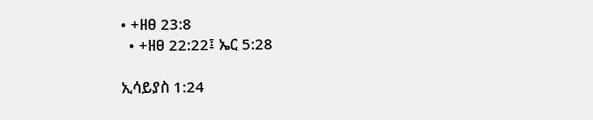• +ዘፀ 23:8
  • +ዘፀ 22:22፤ ኤር 5:28

ኢሳይያስ 1:24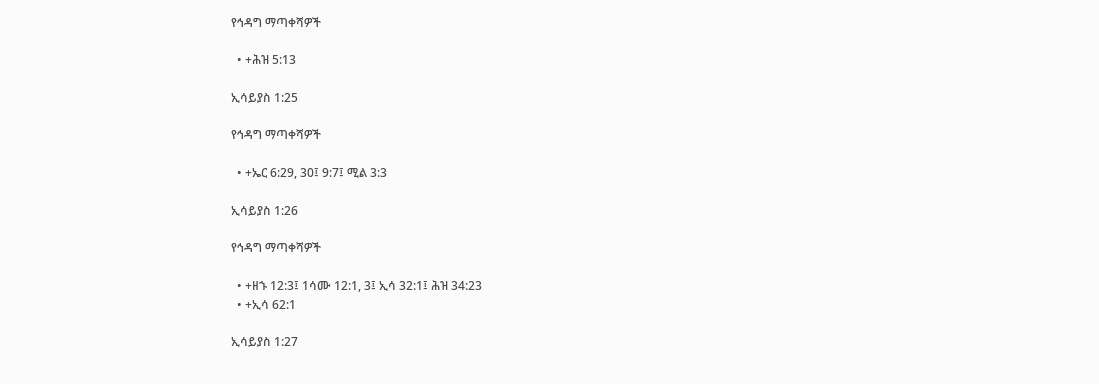የኅዳግ ማጣቀሻዎች

  • +ሕዝ 5:13

ኢሳይያስ 1:25

የኅዳግ ማጣቀሻዎች

  • +ኤር 6:29, 30፤ 9:7፤ ሚል 3:3

ኢሳይያስ 1:26

የኅዳግ ማጣቀሻዎች

  • +ዘኁ 12:3፤ 1ሳሙ 12:1, 3፤ ኢሳ 32:1፤ ሕዝ 34:23
  • +ኢሳ 62:1

ኢሳይያስ 1:27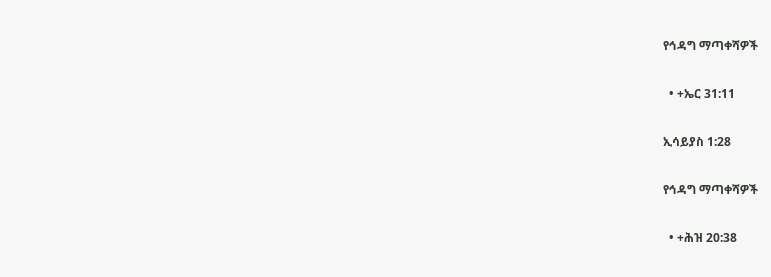የኅዳግ ማጣቀሻዎች

  • +ኤር 31:11

ኢሳይያስ 1:28

የኅዳግ ማጣቀሻዎች

  • +ሕዝ 20:38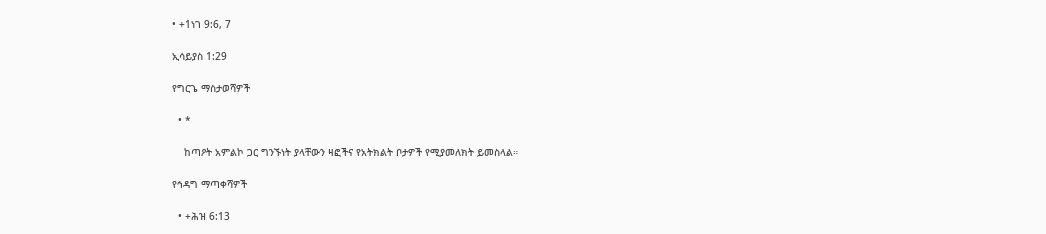• +1ነገ 9:6, 7

ኢሳይያስ 1:29

የግርጌ ማስታወሻዎች

  • *

    ከጣዖት አምልኮ ጋር ግንኙነት ያላቸውን ዛፎችና የአትክልት ቦታዎች የሚያመለክት ይመስላል።

የኅዳግ ማጣቀሻዎች

  • +ሕዝ 6:13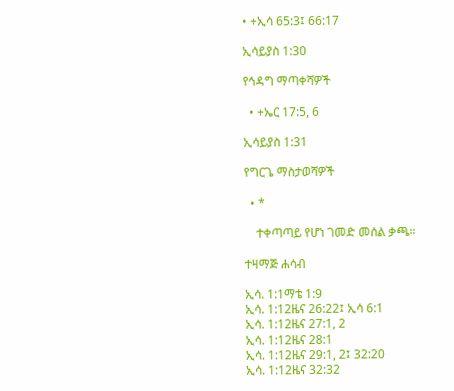• +ኢሳ 65:3፤ 66:17

ኢሳይያስ 1:30

የኅዳግ ማጣቀሻዎች

  • +ኤር 17:5, 6

ኢሳይያስ 1:31

የግርጌ ማስታወሻዎች

  • *

    ተቀጣጣይ የሆነ ገመድ መሰል ቃጫ።

ተዛማጅ ሐሳብ

ኢሳ. 1:1ማቴ 1:9
ኢሳ. 1:12ዜና 26:22፤ ኢሳ 6:1
ኢሳ. 1:12ዜና 27:1, 2
ኢሳ. 1:12ዜና 28:1
ኢሳ. 1:12ዜና 29:1, 2፤ 32:20
ኢሳ. 1:12ዜና 32:32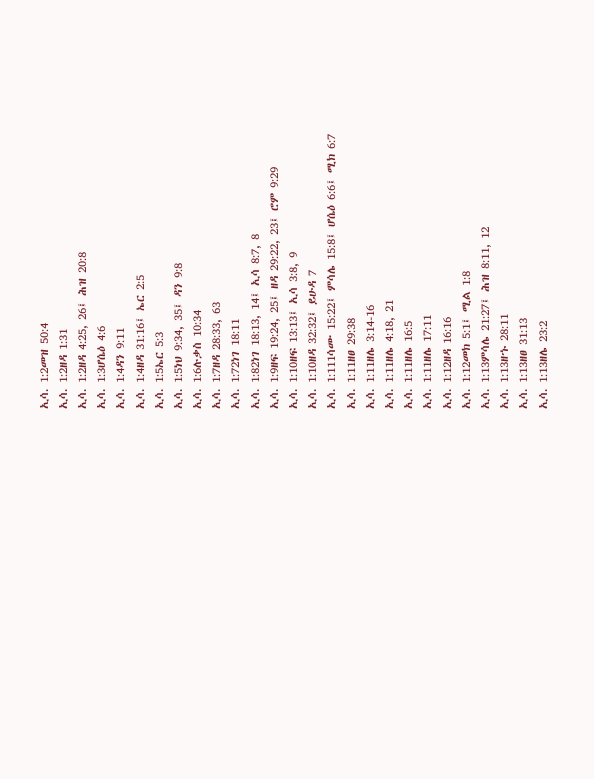ኢሳ. 1:2መዝ 50:4
ኢሳ. 1:2ዘዳ 1:31
ኢሳ. 1:2ዘዳ 4:25, 26፤ ሕዝ 20:8
ኢሳ. 1:3ሆሴዕ 4:6
ኢሳ. 1:4ዳን 9:11
ኢሳ. 1:4ዘዳ 31:16፤ ኤር 2:5
ኢሳ. 1:5ኤር 5:3
ኢሳ. 1:5ነህ 9:34, 35፤ ዳን 9:8
ኢሳ. 1:6ሉቃስ 10:34
ኢሳ. 1:7ዘዳ 28:33, 63
ኢሳ. 1:72ነገ 18:11
ኢሳ. 1:82ነገ 18:13, 14፤ ኢሳ 8:7, 8
ኢሳ. 1:9ዘፍ 19:24, 25፤ ዘዳ 29:22, 23፤ ሮም 9:29
ኢሳ. 1:10ዘፍ 13:13፤ ኢሳ 3:8, 9
ኢሳ. 1:10ዘዳ 32:32፤ ይሁዳ 7
ኢሳ. 1:111ሳሙ 15:22፤ ምሳሌ 15:8፤ ሆሴዕ 6:6፤ ሚክ 6:7
ኢሳ. 1:11ዘፀ 29:38
ኢሳ. 1:11ዘሌ 3:14-16
ኢሳ. 1:11ዘሌ 4:18, 21
ኢሳ. 1:11ዘሌ 16:5
ኢሳ. 1:11ዘሌ 17:11
ኢሳ. 1:12ዘዳ 16:16
ኢሳ. 1:12መክ 5:1፤ ሚል 1:8
ኢሳ. 1:13ምሳሌ 21:27፤ ሕዝ 8:11, 12
ኢሳ. 1:13ዘኁ 28:11
ኢሳ. 1:13ዘፀ 31:13
ኢሳ. 1:13ዘሌ 23:2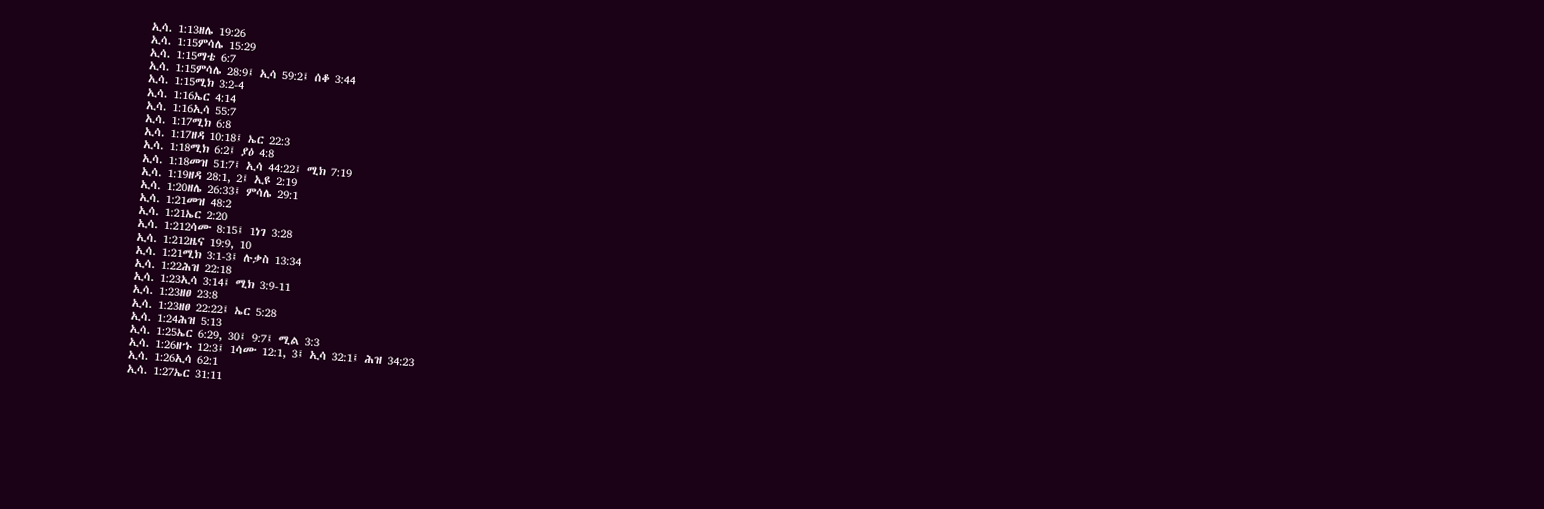ኢሳ. 1:13ዘሌ 19:26
ኢሳ. 1:15ምሳሌ 15:29
ኢሳ. 1:15ማቴ 6:7
ኢሳ. 1:15ምሳሌ 28:9፤ ኢሳ 59:2፤ ሰቆ 3:44
ኢሳ. 1:15ሚክ 3:2-4
ኢሳ. 1:16ኤር 4:14
ኢሳ. 1:16ኢሳ 55:7
ኢሳ. 1:17ሚክ 6:8
ኢሳ. 1:17ዘዳ 10:18፤ ኤር 22:3
ኢሳ. 1:18ሚክ 6:2፤ ያዕ 4:8
ኢሳ. 1:18መዝ 51:7፤ ኢሳ 44:22፤ ሚክ 7:19
ኢሳ. 1:19ዘዳ 28:1, 2፤ ኢዩ 2:19
ኢሳ. 1:20ዘሌ 26:33፤ ምሳሌ 29:1
ኢሳ. 1:21መዝ 48:2
ኢሳ. 1:21ኤር 2:20
ኢሳ. 1:212ሳሙ 8:15፤ 1ነገ 3:28
ኢሳ. 1:212ዜና 19:9, 10
ኢሳ. 1:21ሚክ 3:1-3፤ ሉቃስ 13:34
ኢሳ. 1:22ሕዝ 22:18
ኢሳ. 1:23ኢሳ 3:14፤ ሚክ 3:9-11
ኢሳ. 1:23ዘፀ 23:8
ኢሳ. 1:23ዘፀ 22:22፤ ኤር 5:28
ኢሳ. 1:24ሕዝ 5:13
ኢሳ. 1:25ኤር 6:29, 30፤ 9:7፤ ሚል 3:3
ኢሳ. 1:26ዘኁ 12:3፤ 1ሳሙ 12:1, 3፤ ኢሳ 32:1፤ ሕዝ 34:23
ኢሳ. 1:26ኢሳ 62:1
ኢሳ. 1:27ኤር 31:11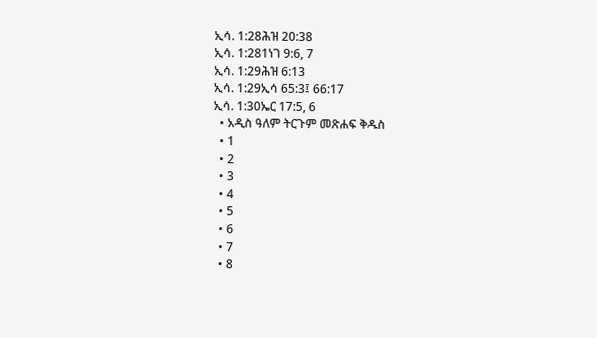ኢሳ. 1:28ሕዝ 20:38
ኢሳ. 1:281ነገ 9:6, 7
ኢሳ. 1:29ሕዝ 6:13
ኢሳ. 1:29ኢሳ 65:3፤ 66:17
ኢሳ. 1:30ኤር 17:5, 6
  • አዲስ ዓለም ትርጉም መጽሐፍ ቅዱስ
  • 1
  • 2
  • 3
  • 4
  • 5
  • 6
  • 7
  • 8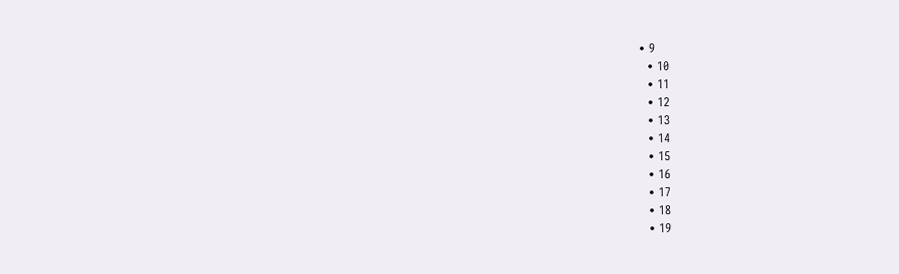• 9
  • 10
  • 11
  • 12
  • 13
  • 14
  • 15
  • 16
  • 17
  • 18
  • 19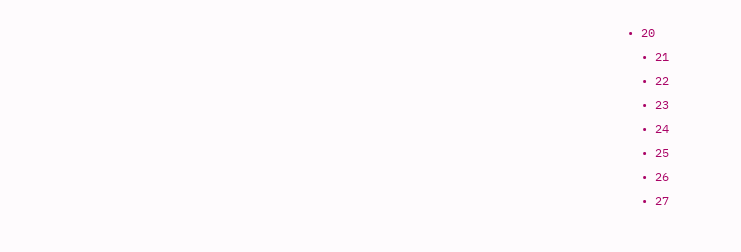• 20
  • 21
  • 22
  • 23
  • 24
  • 25
  • 26
  • 27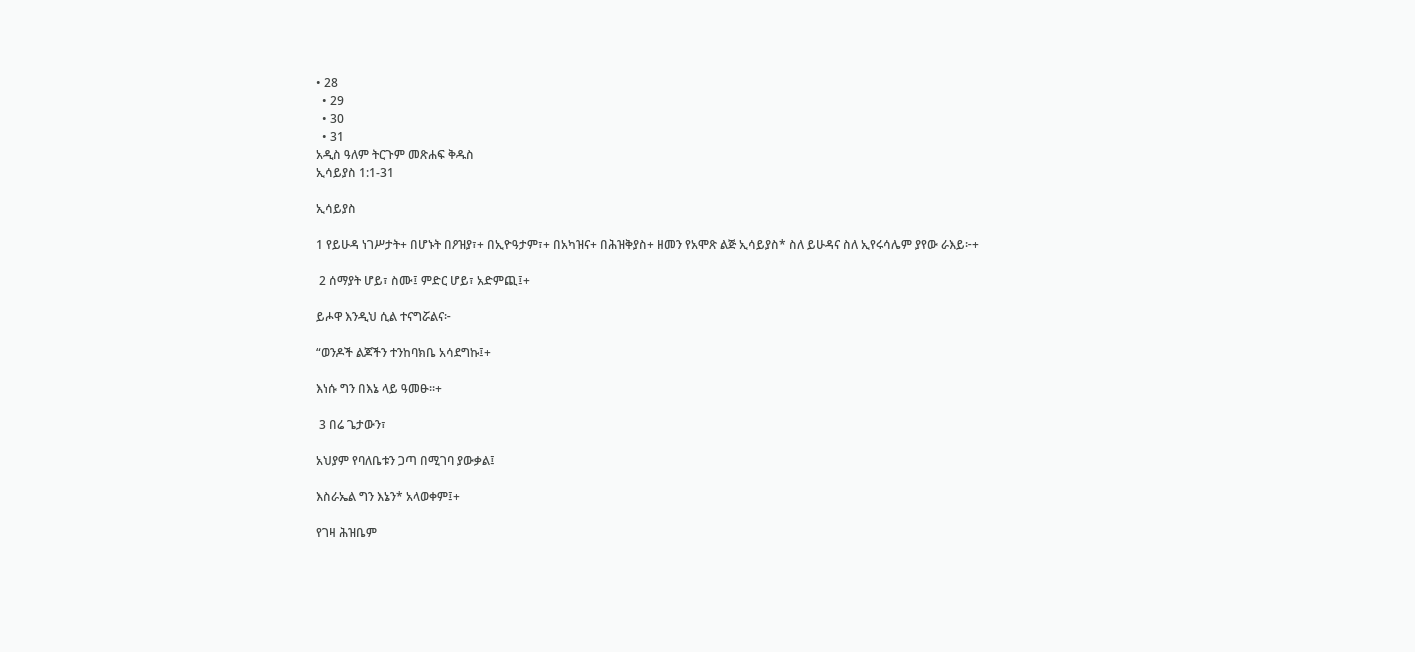• 28
  • 29
  • 30
  • 31
አዲስ ዓለም ትርጉም መጽሐፍ ቅዱስ
ኢሳይያስ 1:1-31

ኢሳይያስ

1 የይሁዳ ነገሥታት+ በሆኑት በዖዝያ፣+ በኢዮዓታም፣+ በአካዝና+ በሕዝቅያስ+ ዘመን የአሞጽ ልጅ ኢሳይያስ* ስለ ይሁዳና ስለ ኢየሩሳሌም ያየው ራእይ፦+

 2 ሰማያት ሆይ፣ ስሙ፤ ምድር ሆይ፣ አድምጪ፤+

ይሖዋ እንዲህ ሲል ተናግሯልና፦

“ወንዶች ልጆችን ተንከባክቤ አሳደግኩ፤+

እነሱ ግን በእኔ ላይ ዓመፁ።+

 3 በሬ ጌታውን፣

አህያም የባለቤቱን ጋጣ በሚገባ ያውቃል፤

እስራኤል ግን እኔን* አላወቀም፤+

የገዛ ሕዝቤም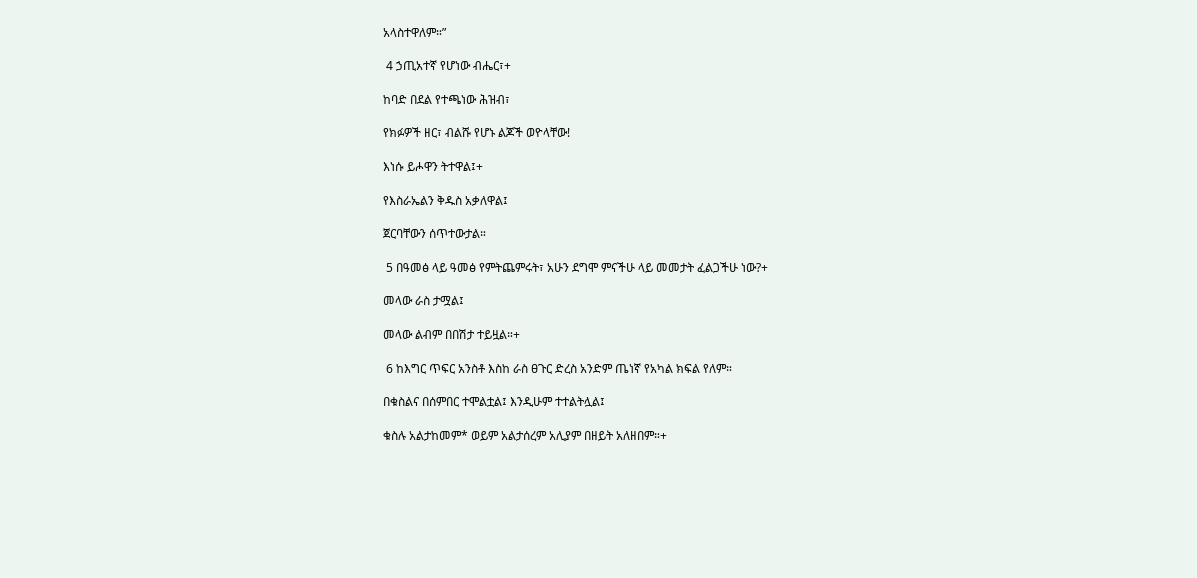አላስተዋለም።”

 4 ኃጢአተኛ የሆነው ብሔር፣+

ከባድ በደል የተጫነው ሕዝብ፣

የክፉዎች ዘር፣ ብልሹ የሆኑ ልጆች ወዮላቸው!

እነሱ ይሖዋን ትተዋል፤+

የእስራኤልን ቅዱስ አቃለዋል፤

ጀርባቸውን ሰጥተውታል።

 5 በዓመፅ ላይ ዓመፅ የምትጨምሩት፣ አሁን ደግሞ ምናችሁ ላይ መመታት ፈልጋችሁ ነው?+

መላው ራስ ታሟል፤

መላው ልብም በበሽታ ተይዟል።+

 6 ከእግር ጥፍር አንስቶ እስከ ራስ ፀጉር ድረስ አንድም ጤነኛ የአካል ክፍል የለም።

በቁስልና በሰምበር ተሞልቷል፤ እንዲሁም ተተልትሏል፤

ቁስሉ አልታከመም* ወይም አልታሰረም አሊያም በዘይት አለዘበም።+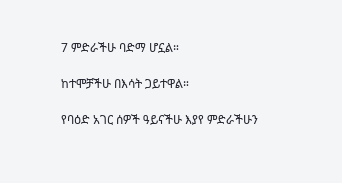7 ምድራችሁ ባድማ ሆኗል።

ከተሞቻችሁ በእሳት ጋይተዋል።

የባዕድ አገር ሰዎች ዓይናችሁ እያየ ምድራችሁን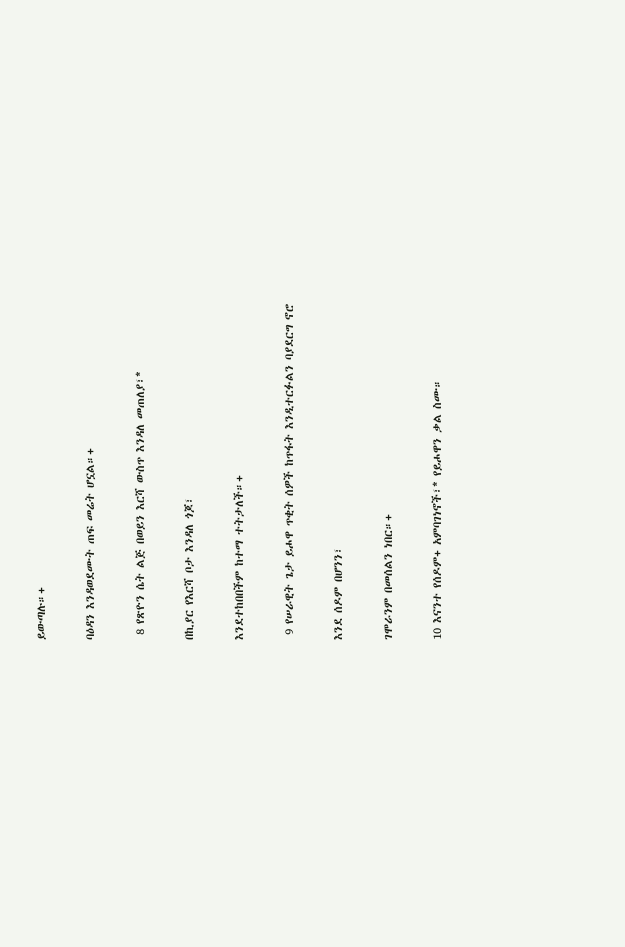ይውጣሉ።+

ባዕዳን እንዳወደሙት ጠፍ መሬት ሆኗል።+

 8 የጽዮን ሴት ልጅ በወይን እርሻ ውስጥ እንዳለ መጠለያ፣*

በኪያር የእርሻ ቦታ እንዳለ ጎጆ፣

እንደተከበበችም ከተማ ተትታለች።+

 9 የሠራዊት ጌታ ይሖዋ ጥቂት ሰዎች ከጥፋት እንዲተርፉልን ባያደርግ ኖሮ

እንደ ሰዶም በሆንን፣

ገሞራንም በመሰልን ነበር።+

10 እናንተ የሰዶም+ አምባገነኖች፣* የይሖዋን ቃል ስሙ።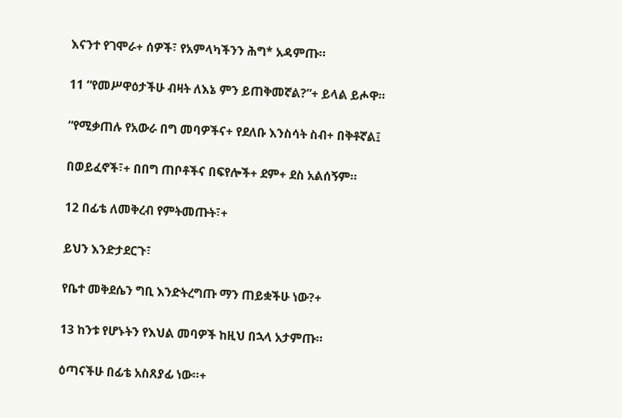እናንተ የገሞራ+ ሰዎች፣ የአምላካችንን ሕግ* አዳምጡ።

11 “የመሥዋዕታችሁ ብዛት ለእኔ ምን ይጠቅመኛል?”+ ይላል ይሖዋ።

“የሚቃጠሉ የአውራ በግ መባዎችና+ የደለቡ እንስሳት ስብ+ በቅቶኛል፤

በወይፈኖች፣+ በበግ ጠቦቶችና በፍየሎች+ ደም+ ደስ አልሰኝም።

12 በፊቴ ለመቅረብ የምትመጡት፣+

ይህን እንድታደርጉ፣

የቤተ መቅደሴን ግቢ እንድትረግጡ ማን ጠይቋችሁ ነው?+

13 ከንቱ የሆኑትን የእህል መባዎች ከዚህ በኋላ አታምጡ።

ዕጣናችሁ በፊቴ አስጸያፊ ነው።+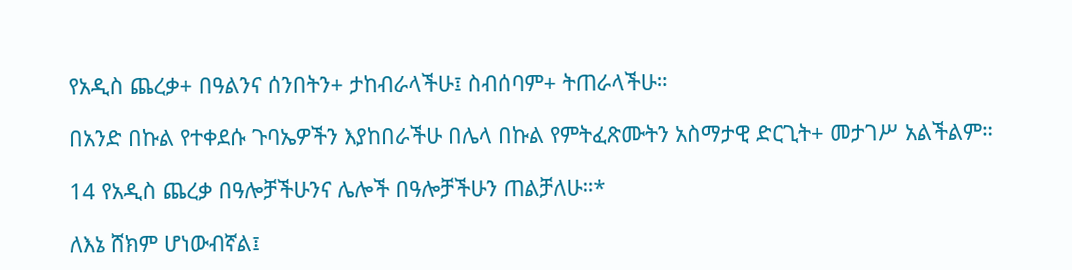የአዲስ ጨረቃ+ በዓልንና ሰንበትን+ ታከብራላችሁ፤ ስብሰባም+ ትጠራላችሁ።

በአንድ በኩል የተቀደሱ ጉባኤዎችን እያከበራችሁ በሌላ በኩል የምትፈጽሙትን አስማታዊ ድርጊት+ መታገሥ አልችልም።

14 የአዲስ ጨረቃ በዓሎቻችሁንና ሌሎች በዓሎቻችሁን ጠልቻለሁ።*

ለእኔ ሸክም ሆነውብኛል፤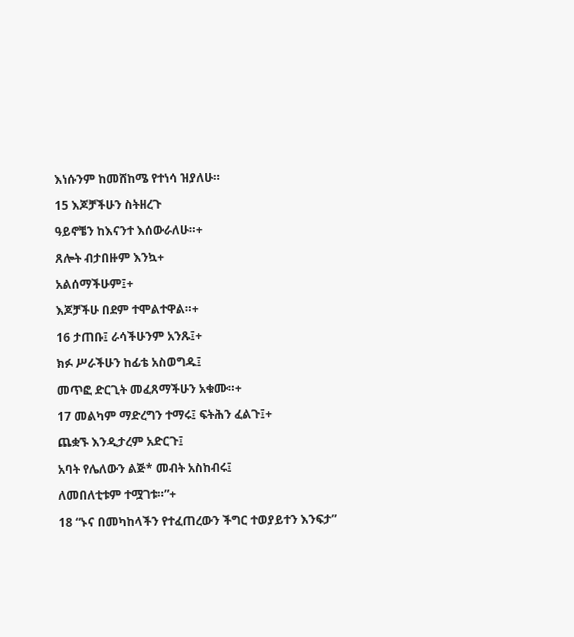እነሱንም ከመሸከሜ የተነሳ ዝያለሁ።

15 እጆቻችሁን ስትዘረጉ

ዓይኖቼን ከእናንተ እሰውራለሁ።+

ጸሎት ብታበዙም እንኳ+

አልሰማችሁም፤+

እጆቻችሁ በደም ተሞልተዋል።+

16 ታጠቡ፤ ራሳችሁንም አንጹ፤+

ክፉ ሥራችሁን ከፊቴ አስወግዱ፤

መጥፎ ድርጊት መፈጸማችሁን አቁሙ።+

17 መልካም ማድረግን ተማሩ፤ ፍትሕን ፈልጉ፤+

ጨቋኙ እንዲታረም አድርጉ፤

አባት የሌለውን ልጅ* መብት አስከብሩ፤

ለመበለቲቱም ተሟገቱ።”+

18 “ኑና በመካከላችን የተፈጠረውን ችግር ተወያይተን እንፍታ”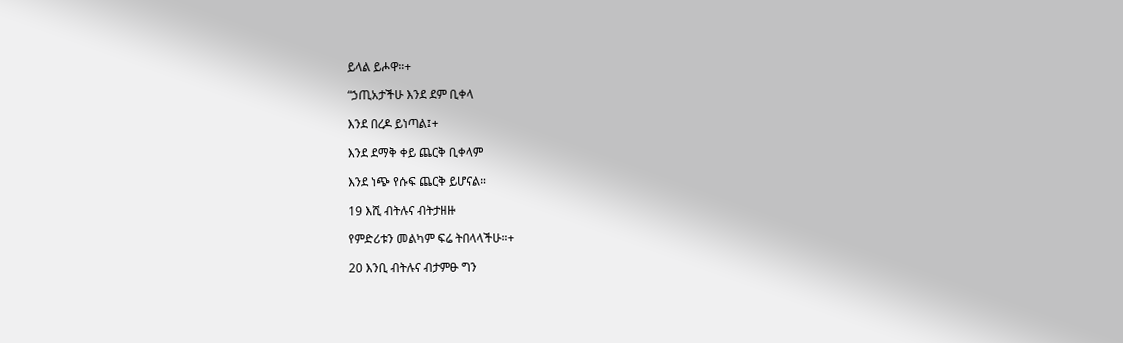ይላል ይሖዋ።+

“ኃጢአታችሁ እንደ ደም ቢቀላ

እንደ በረዶ ይነጣል፤+

እንደ ደማቅ ቀይ ጨርቅ ቢቀላም

እንደ ነጭ የሱፍ ጨርቅ ይሆናል።

19 እሺ ብትሉና ብትታዘዙ

የምድሪቱን መልካም ፍሬ ትበላላችሁ።+

20 እንቢ ብትሉና ብታምፁ ግን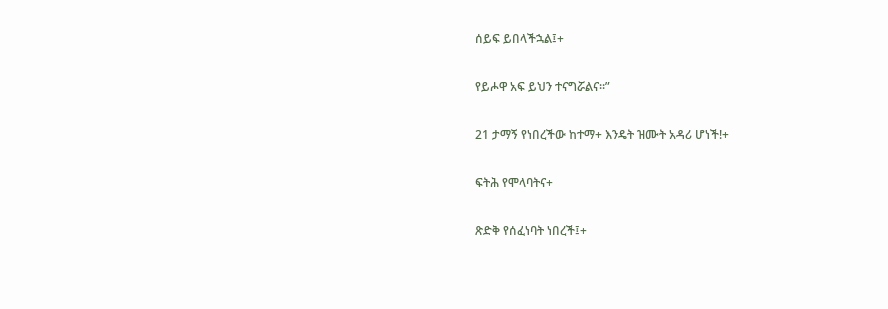ሰይፍ ይበላችኋል፤+

የይሖዋ አፍ ይህን ተናግሯልና።”

21 ታማኝ የነበረችው ከተማ+ እንዴት ዝሙት አዳሪ ሆነች!+

ፍትሕ የሞላባትና+

ጽድቅ የሰፈነባት ነበረች፤+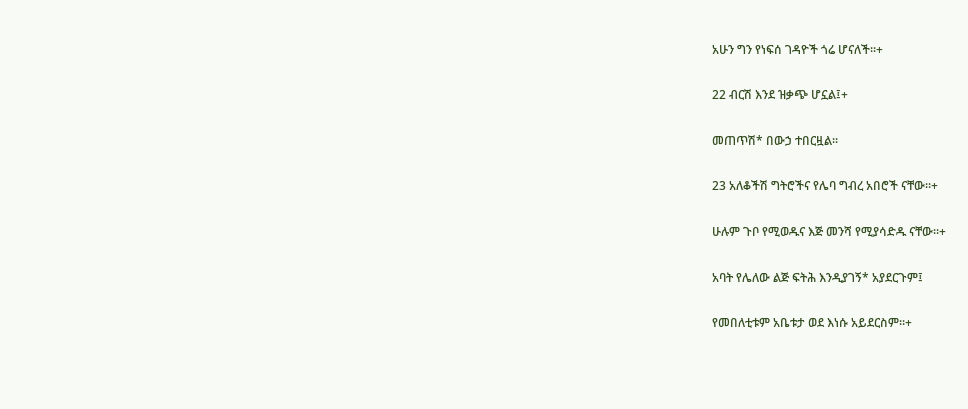አሁን ግን የነፍሰ ገዳዮች ጎሬ ሆናለች።+

22 ብርሽ እንደ ዝቃጭ ሆኗል፤+

መጠጥሽ* በውኃ ተበርዟል።

23 አለቆችሽ ግትሮችና የሌባ ግብረ አበሮች ናቸው።+

ሁሉም ጉቦ የሚወዱና እጅ መንሻ የሚያሳድዱ ናቸው።+

አባት የሌለው ልጅ ፍትሕ እንዲያገኝ* አያደርጉም፤

የመበለቲቱም አቤቱታ ወደ እነሱ አይደርስም።+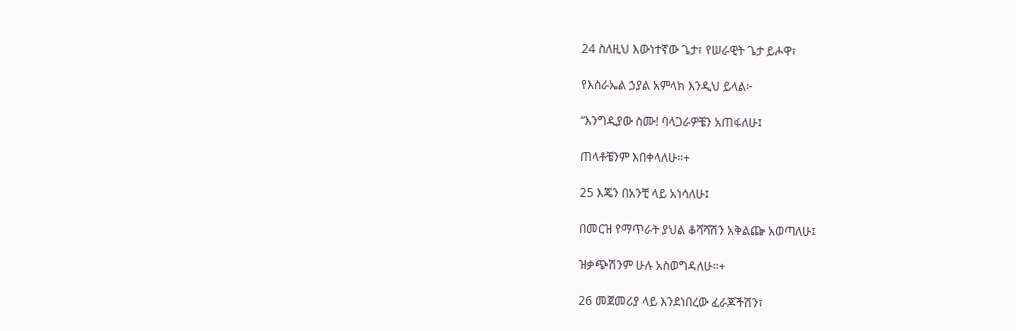24 ስለዚህ እውነተኛው ጌታ፣ የሠራዊት ጌታ ይሖዋ፣

የእስራኤል ኃያል አምላክ እንዲህ ይላል፦

“እንግዲያው ስሙ! ባላጋራዎቼን አጠፋለሁ፤

ጠላቶቼንም እበቀላለሁ።+

25 እጄን በአንቺ ላይ አነሳለሁ፤

በመርዝ የማጥራት ያህል ቆሻሻሽን አቅልጬ አወጣለሁ፤

ዝቃጭሽንም ሁሉ አስወግዳለሁ።+

26 መጀመሪያ ላይ እንደነበረው ፈራጆችሽን፣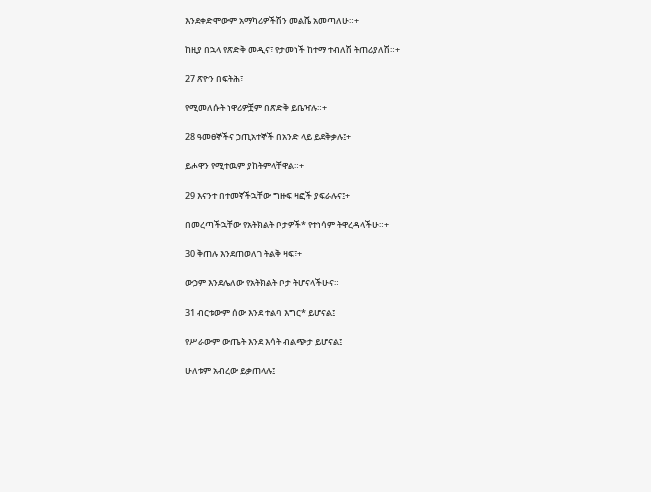እንደቀድሞውም አማካሪዎችሽን መልሼ አመጣለሁ።+

ከዚያ በኋላ የጽድቅ መዲና፣ የታመነች ከተማ ተብለሽ ትጠሪያለሽ።+

27 ጽዮን በፍትሕ፣

የሚመለሱት ነዋሪዎቿም በጽድቅ ይቤዣሉ።+

28 ዓመፀኞችና ኃጢአተኞች በአንድ ላይ ይደቅቃሉ፤+

ይሖዋን የሚተዉም ያከትምላቸዋል።+

29 እናንተ በተመኛችኋቸው ግዙፍ ዛፎች ያፍራሉና፤+

በመረጣችኋቸው የአትክልት ቦታዎች* የተነሳም ትዋረዳላችሁ።+

30 ቅጠሉ እንደጠወለገ ትልቅ ዛፍ፣+

ውኃም እንደሌለው የአትክልት ቦታ ትሆናላችሁና።

31 ብርቱውም ሰው እንደ ተልባ እግር* ይሆናል፤

የሥራውም ውጤት እንደ እሳት ብልጭታ ይሆናል፤

ሁለቱም አብረው ይቃጠላሉ፤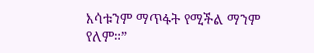እሳቱንም ማጥፋት የሚችል ማንም የለም።”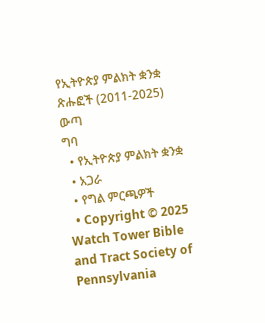የኢትዮጵያ ምልክት ቋንቋ ጽሑፎች (2011-2025)
ውጣ
ግባ
  • የኢትዮጵያ ምልክት ቋንቋ
  • አጋራ
  • የግል ምርጫዎች
  • Copyright © 2025 Watch Tower Bible and Tract Society of Pennsylvania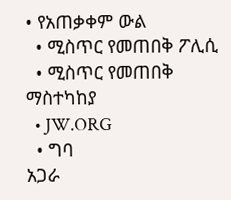• የአጠቃቀም ውል
  • ሚስጥር የመጠበቅ ፖሊሲ
  • ሚስጥር የመጠበቅ ማስተካከያ
  • JW.ORG
  • ግባ
አጋራ